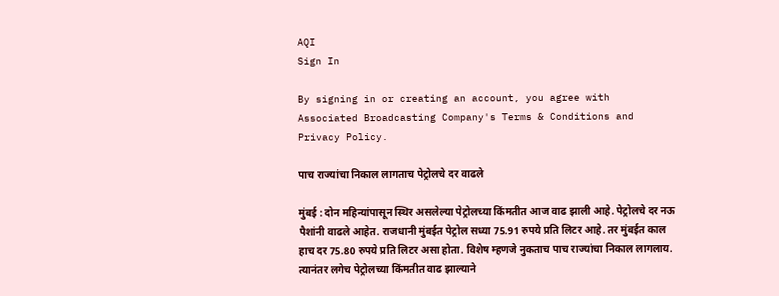AQI
Sign In

By signing in or creating an account, you agree with Associated Broadcasting Company's Terms & Conditions and Privacy Policy.

पाच राज्यांचा निकाल लागताच पेट्रोलचे दर वाढले

मुंबई : दोन महिन्यांपासून स्थिर असलेल्या पेट्रोलच्या किंमतीत आज वाढ झाली आहे. पेट्रोलचे दर नऊ पैशांनी वाढले आहेत. राजधानी मुंबईत पेट्रोल सध्या 75.91 रुपये प्रति लिटर आहे. तर मुंबईत काल हाच दर 75.80 रुपये प्रति लिटर असा होता. विशेष म्हणजे नुकताच पाच राज्यांचा निकाल लागलाय. त्यानंतर लगेच पेट्रोलच्या किंमतीत वाढ झाल्याने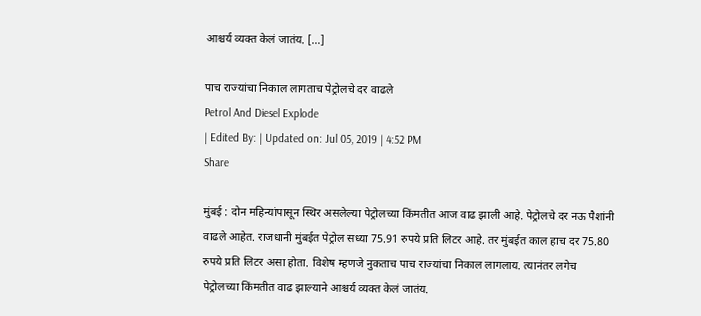आश्चर्य व्यक्त केलं जातंय. […]

पाच राज्यांचा निकाल लागताच पेट्रोलचे दर वाढले
Petrol And Diesel Explode
| Edited By: | Updated on: Jul 05, 2019 | 4:52 PM
Share

मुंबई : दोन महिन्यांपासून स्थिर असलेल्या पेट्रोलच्या किंमतीत आज वाढ झाली आहे. पेट्रोलचे दर नऊ पैशांनी वाढले आहेत. राजधानी मुंबईत पेट्रोल सध्या 75.91 रुपये प्रति लिटर आहे. तर मुंबईत काल हाच दर 75.80 रुपये प्रति लिटर असा होता. विशेष म्हणजे नुकताच पाच राज्यांचा निकाल लागलाय. त्यानंतर लगेच पेट्रोलच्या किंमतीत वाढ झाल्याने आश्चर्य व्यक्त केलं जातंय.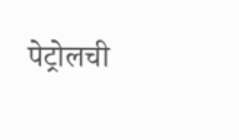पेट्रोलची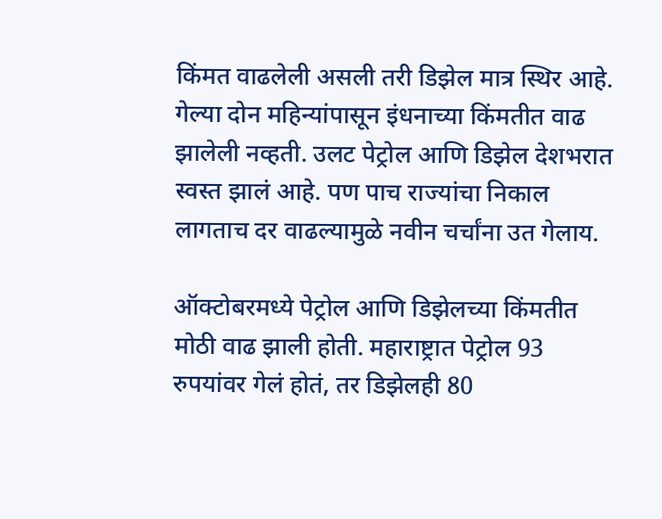किंमत वाढलेली असली तरी डिझेल मात्र स्थिर आहे. गेल्या दोन महिन्यांपासून इंधनाच्या किंमतीत वाढ झालेली नव्हती. उलट पेट्रोल आणि डिझेल देशभरात स्वस्त झालं आहे. पण पाच राज्यांचा निकाल लागताच दर वाढल्यामुळे नवीन चर्चांना उत गेलाय.

ऑक्टोबरमध्ये पेट्रोल आणि डिझेलच्या किंमतीत मोठी वाढ झाली होती. महाराष्ट्रात पेट्रोल 93 रुपयांवर गेलं होतं, तर डिझेलही 80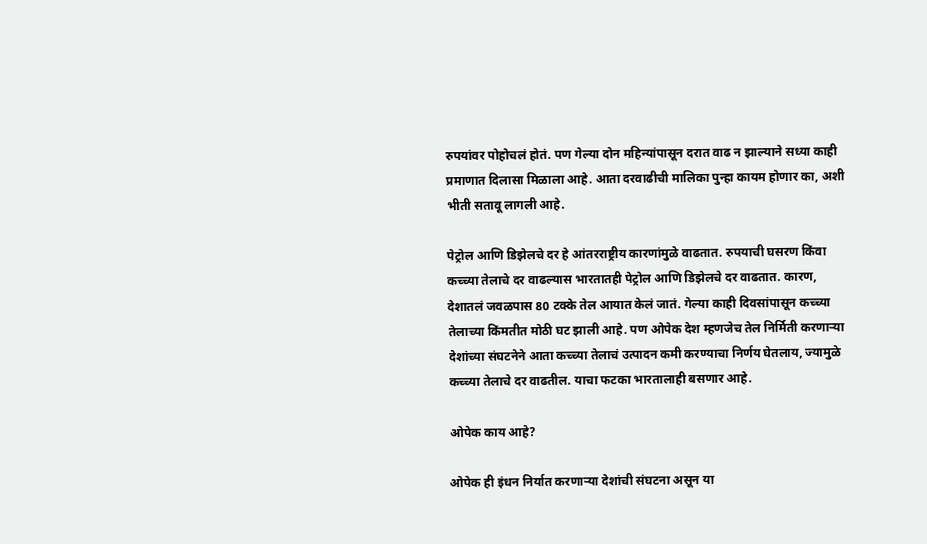रुपयांवर पोहोचलं होतं. पण गेल्या दोन महिन्यांपासून दरात वाढ न झाल्याने सध्या काही प्रमाणात दिलासा मिळाला आहे. आता दरवाढीची मालिका पुन्हा कायम होणार का, अशी भीती सतावू लागली आहे.

पेट्रोल आणि डिझेलचे दर हे आंतरराष्ट्रीय कारणांमुळे वाढतात. रुपयाची घसरण किंवा कच्च्या तेलाचे दर वाढल्यास भारतातही पेट्रोल आणि डिझेलचे दर वाढतात. कारण, देशातलं जवळपास 80 टक्के तेल आयात केलं जातं. गेल्या काही दिवसांपासून कच्च्या तेलाच्या किंमतीत मोठी घट झाली आहे. पण ओपेक देश म्हणजेच तेल निर्मिती करणाऱ्या देशांच्या संघटनेने आता कच्च्या तेलाचं उत्पादन कमी करण्याचा निर्णय घेतलाय, ज्यामुळे कच्च्या तेलाचे दर वाढतील. याचा फटका भारतालाही बसणार आहे.

ओपेक काय आहे?

ओपेक ही इंधन निर्यात करणाऱ्या देशांची संघटना असून या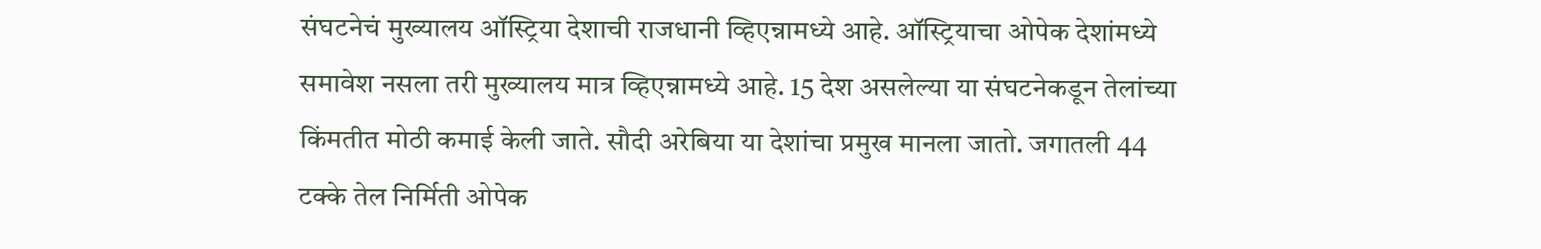संघटनेचं मुख्यालय ऑस्ट्रिया देशाची राजधानी व्हिएन्नामध्ये आहे. ऑस्ट्रियाचा ओपेक देशांमध्ये समावेश नसला तरी मुख्यालय मात्र व्हिएन्नामध्ये आहे. 15 देश असलेल्या या संघटनेकडून तेलांच्या किंमतीत मोठी कमाई केली जाते. सौदी अरेबिया या देशांचा प्रमुख मानला जातो. जगातली 44 टक्के तेल निर्मिती ओपेक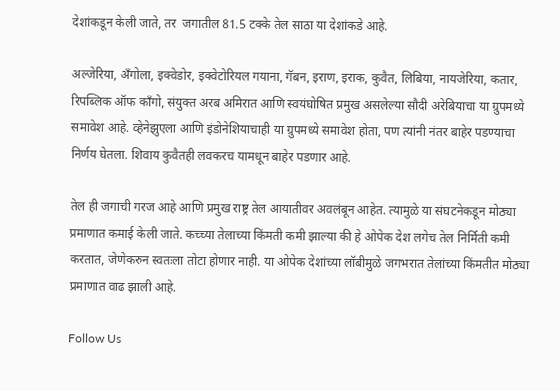देशांकडून केली जाते, तर  जगातील 81.5 टक्के तेल साठा या देशांकडे आहे.

अल्जेरिया, अँगोला, इक्वेडोर, इक्वेटोरियल गयाना, गॅबन, इराण, इराक, कुवैत, लिबिया, नायजेरिया, कतार, रिपब्लिक ऑफ काँगो, संयुक्त अरब अमिरात आणि स्वयंघोषित प्रमुख असलेल्या सौदी अरेबियाचा या ग्रुपमध्ये समावेश आहे. व्हेनेझुएला आणि इंडोनेशियाचाही या ग्रुपमध्ये समावेश होता, पण त्यांनी नंतर बाहेर पडण्याचा निर्णय घेतला. शिवाय कुवैतही लवकरच यामधून बाहेर पडणार आहे.

तेल ही जगाची गरज आहे आणि प्रमुख राष्ट्र तेल आयातीवर अवलंबून आहेत. त्यामुळे या संघटनेकडून मोठ्या प्रमाणात कमाई केली जाते. कच्च्या तेलाच्या किंमती कमी झाल्या की हे ओपेक देश लगेच तेल निर्मिती कमी करतात, जेणेकरुन स्वतःला तोटा होणार नाही. या ओपेक देशांच्या लॉबीमुळे जगभरात तेलांच्या किंमतीत मोठ्या प्रमाणात वाढ झाली आहे.

Follow Us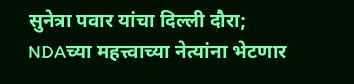सुनेत्रा पवार यांचा दिल्ली दौरा; NDAच्या महत्त्वाच्या नेत्यांना भेटणार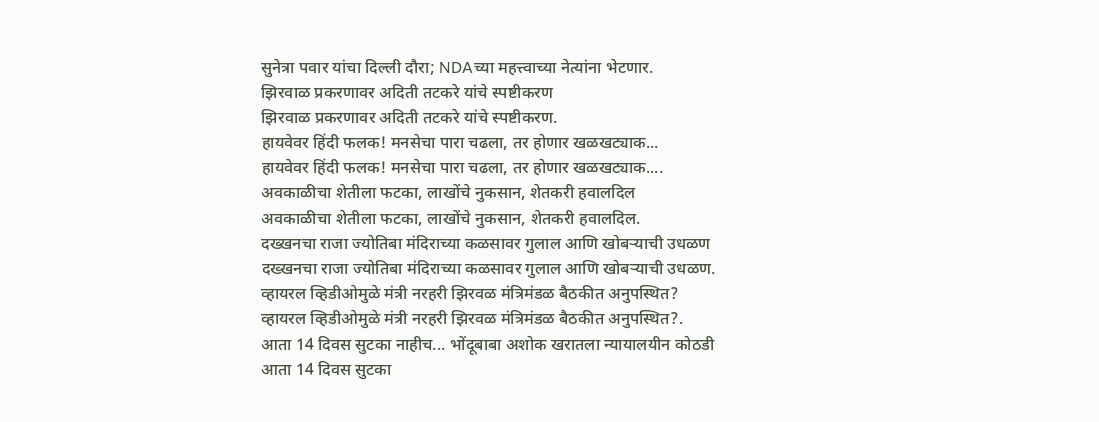सुनेत्रा पवार यांचा दिल्ली दौरा; NDAच्या महत्त्वाच्या नेत्यांना भेटणार.
झिरवाळ प्रकरणावर अदिती तटकरे यांचे स्पष्टीकरण
झिरवाळ प्रकरणावर अदिती तटकरे यांचे स्पष्टीकरण.
हायवेवर हिंदी फलक! मनसेचा पारा चढला, तर होणार खळखट्याक...
हायवेवर हिंदी फलक! मनसेचा पारा चढला, तर होणार खळखट्याक....
अवकाळीचा शेतीला फटका, लाखोंचे नुकसान, शेतकरी हवालदिल
अवकाळीचा शेतीला फटका, लाखोंचे नुकसान, शेतकरी हवालदिल.
दख्खनचा राजा ज्योतिबा मंदिराच्या कळसावर गुलाल आणि खोबऱ्याची उधळण
दख्खनचा राजा ज्योतिबा मंदिराच्या कळसावर गुलाल आणि खोबऱ्याची उधळण.
व्हायरल व्हिडीओमुळे मंत्री नरहरी झिरवळ मंत्रिमंडळ बैठकीत अनुपस्थित?
व्हायरल व्हिडीओमुळे मंत्री नरहरी झिरवळ मंत्रिमंडळ बैठकीत अनुपस्थित?.
आता 14 दिवस सुटका नाहीच... भोंदूबाबा अशोक खरातला न्यायालयीन कोठडी
आता 14 दिवस सुटका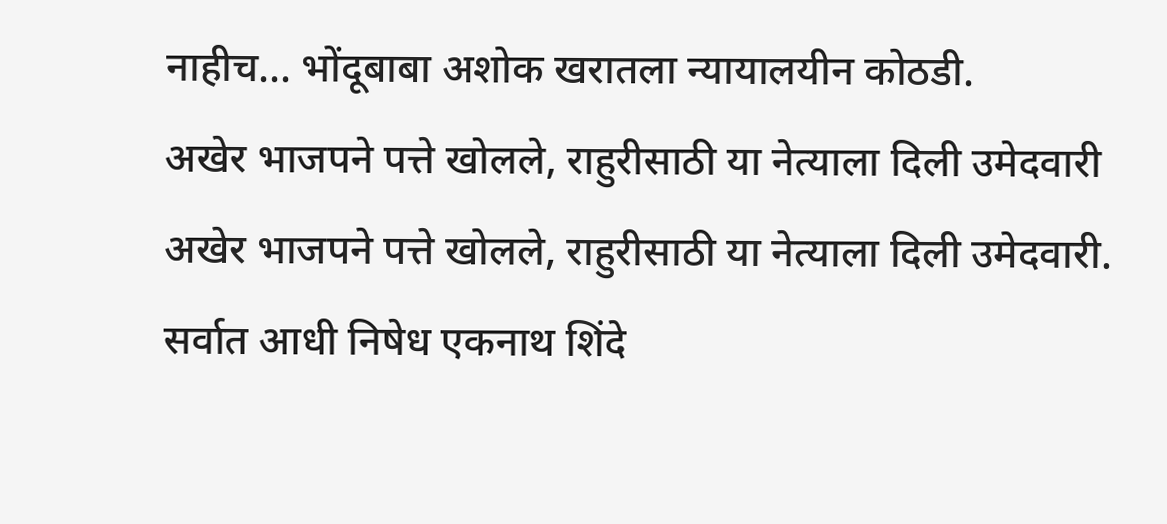नाहीच... भोंदूबाबा अशोक खरातला न्यायालयीन कोठडी.
अखेर भाजपने पत्ते खोलले, राहुरीसाठी या नेत्याला दिली उमेदवारी
अखेर भाजपने पत्ते खोलले, राहुरीसाठी या नेत्याला दिली उमेदवारी.
सर्वात आधी निषेध एकनाथ शिंदे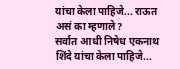यांचा केला पाहिजे... राऊत असं का म्हणाले?
सर्वात आधी निषेध एकनाथ शिंदे यांचा केला पाहिजे...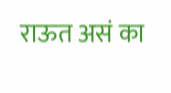राऊत असं का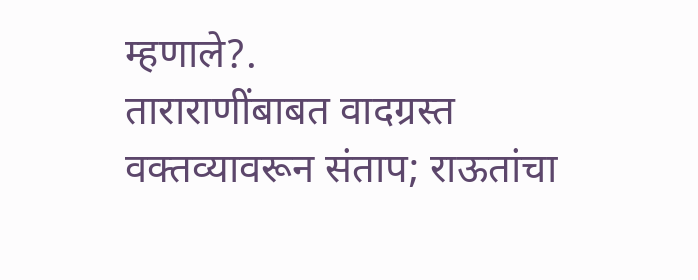म्हणाले?.
ताराराणींबाबत वादग्रस्त वक्तव्यावरून संताप; राऊतांचा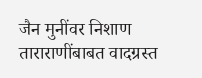जैन मुनींवर निशाण
ताराराणींबाबत वादग्रस्त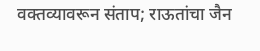वक्तव्यावरून संताप; राऊतांचा जैन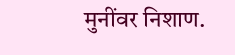मुनींवर निशाण.